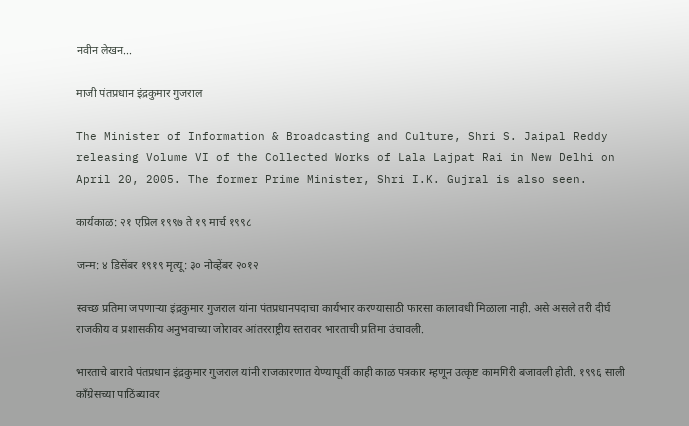नवीन लेखन...

माजी पंतप्रधान इंद्रकुमार गुजराल

The Minister of Information & Broadcasting and Culture, Shri S. Jaipal Reddy releasing Volume VI of the Collected Works of Lala Lajpat Rai in New Delhi on April 20, 2005. The former Prime Minister, Shri I.K. Gujral is also seen.

कार्यकाळ: २१ एप्रिल १९९७ ते १९ मार्च १९९८

जन्म: ४ डिसेंबर १९१९ मृत्यू: ३० नोव्हेंबर २०१२

स्वच्छ प्रतिमा जपणाऱ्या इंद्रकुमार गुजराल यांना पंतप्रधानपदाचा कार्यभार करण्यासाठी फारसा कालावधी मिळाला नाही. असे असले तरी दीर्घ राजकीय व प्रशासकीय अनुभवाच्या जोरावर आंतरराष्ट्रीय स्तरावर भारताची प्रतिमा उंचावली.

भारताचे बारावे पंतप्रधान इंद्रकुमार गुजराल यांनी राजकारणात येण्यापूर्वी काही काळ पत्रकार म्हणून उत्कृष्ट कामगिरी बजावली होती. १९९६ साली काँग्रेसच्या पाठिंब्यावर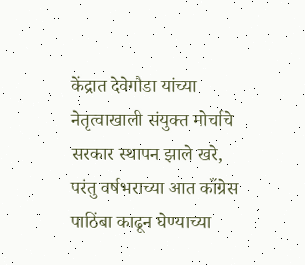केंद्रात देवेगौडा यांच्या नेतृत्वाखाली संयुक्त मोर्चाचे सरकार स्थापन झाले खरे, परंतु वर्षभराच्या आत काँग्रेस पाठिंबा काढून घेण्याच्या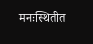मनःस्थितीत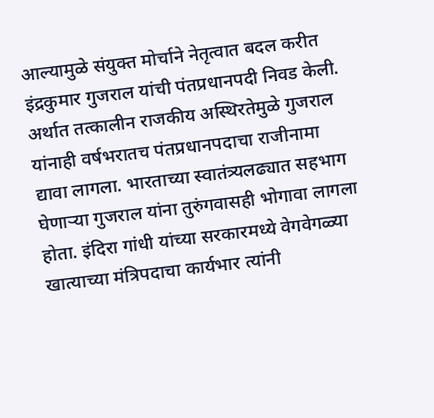आल्यामुळे संयुक्त मोर्चाने नेतृत्वात बदल करीत इंद्रकुमार गुजराल यांची पंतप्रधानपदी निवड केली. अर्थात तत्कालीन राजकीय अस्थिरतेमुळे गुजराल यांनाही वर्षभरातच पंतप्रधानपदाचा राजीनामा द्यावा लागला. भारताच्या स्वातंत्र्यलढ्यात सहभाग घेणाऱ्या गुजराल यांना तुरुंगवासही भोगावा लागला होता. इंदिरा गांधी यांच्या सरकारमध्ये वेगवेगळ्या खात्याच्या मंत्रिपदाचा कार्यभार त्यांनी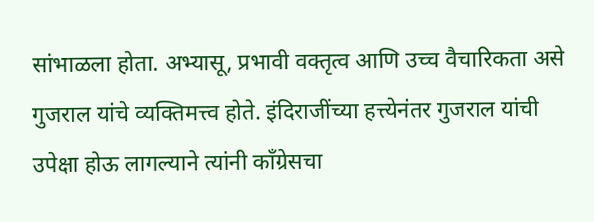सांभाळला होता. अभ्यासू, प्रभावी वक्तृत्व आणि उच्च वैचारिकता असे गुजराल यांचे व्यक्तिमत्त्व होते. इंदिराजींच्या हत्त्येनंतर गुजराल यांची उपेक्षा होऊ लागल्याने त्यांनी काँग्रेसचा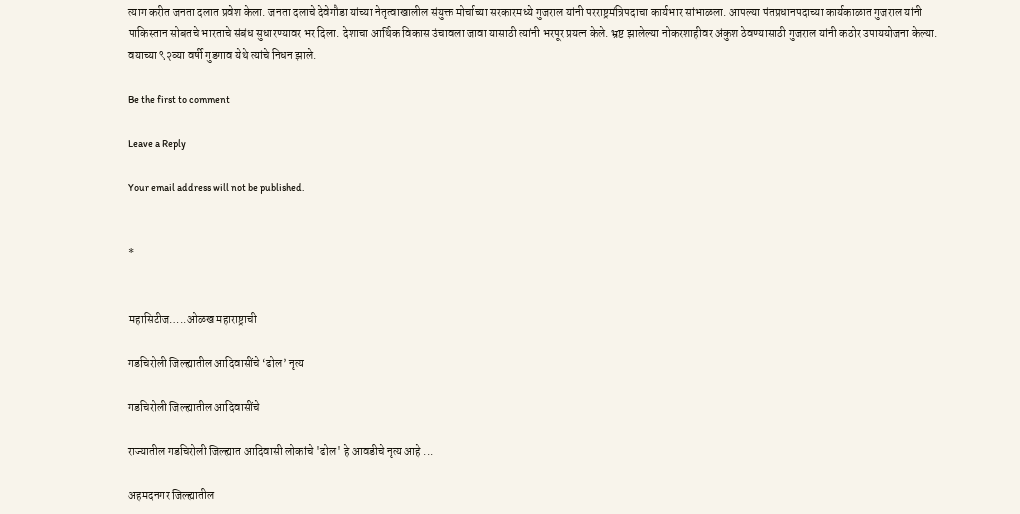त्याग करीत जनता दलात प्रवेश केला. जनता दलाचे देवेगौडा यांच्या नेतृत्वाखालील संयुक्त मोर्चाच्या सरकारमध्ये गुजराल यांनी परराष्ट्रमंत्रिपदाचा कार्यभार सांभाळला. आपल्या पंतप्रधानपदाच्या कार्यकाळात गुजराल यांनी पाकिस्तान सोबतचे भारताचे संबंध सुधारण्यावर भर दिला. देशाचा आर्थिक विकास उंचावला जावा यासाठी त्यांनी भरपूर प्रयत्न केले. भ्रष्ट झालेल्या नोकरशाहीवर अंकुश ठेवण्यासाठी गुजराल यांनी कठोर उपाययोजना केल्या. वयाच्या ९२व्या वर्षी गुडगाव येथे त्यांचे निधन झाले.

Be the first to comment

Leave a Reply

Your email address will not be published.


*


महासिटीज…..ओळख महाराष्ट्राची

गडचिरोली जिल्ह्यातील आदिवासींचे ‘ढोल’ नृत्य

गडचिरोली जिल्ह्यातील आदिवासींचे

राज्यातील गडचिरोली जिल्ह्यात आदिवासी लोकांचे 'ढोल' हे आवडीचे नृत्य आहे ...

अहमदनगर जिल्ह्यातील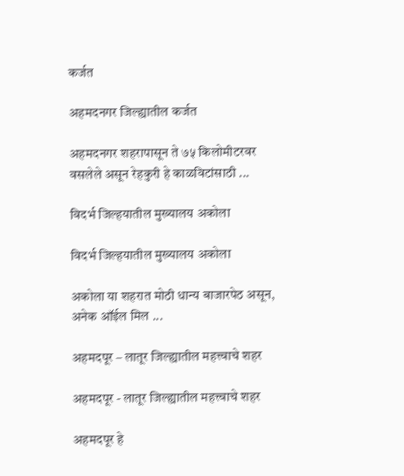कर्जत

अहमदनगर जिल्ह्यातील कर्जत

अहमदनगर शहरापासून ते ७५ किलोमीटरवर वसलेले असून रेहकुरी हे काळविटांसाठी ...

विदर्भ जिल्हयातील मुख्यालय अकोला

विदर्भ जिल्हयातील मुख्यालय अकोला

अकोला या शहरात मोठी धान्य बाजारपेठ असून, अनेक ऑईल मिल ...

अहमदपूर – लातूर जिल्ह्यातील महत्त्वाचे शहर

अहमदपूर - लातूर जिल्ह्यातील महत्त्वाचे शहर

अहमदपूर हे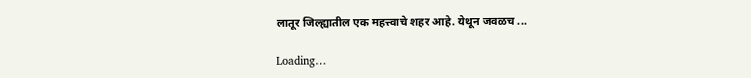लातूर जिल्ह्यातील एक महत्त्वाचे शहर आहे. येथून जवळच ...

Loading…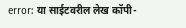error: या साईटवरील लेख कॉपी-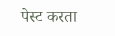पेस्ट करता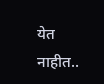येत नाहीत..